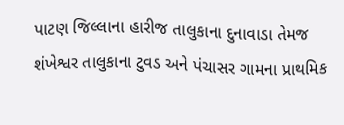પાટણ જિલ્લાના હારીજ તાલુકાના દુનાવાડા તેમજ શંખેશ્વર તાલુકાના ટુવડ અને પંચાસર ગામના પ્રાથમિક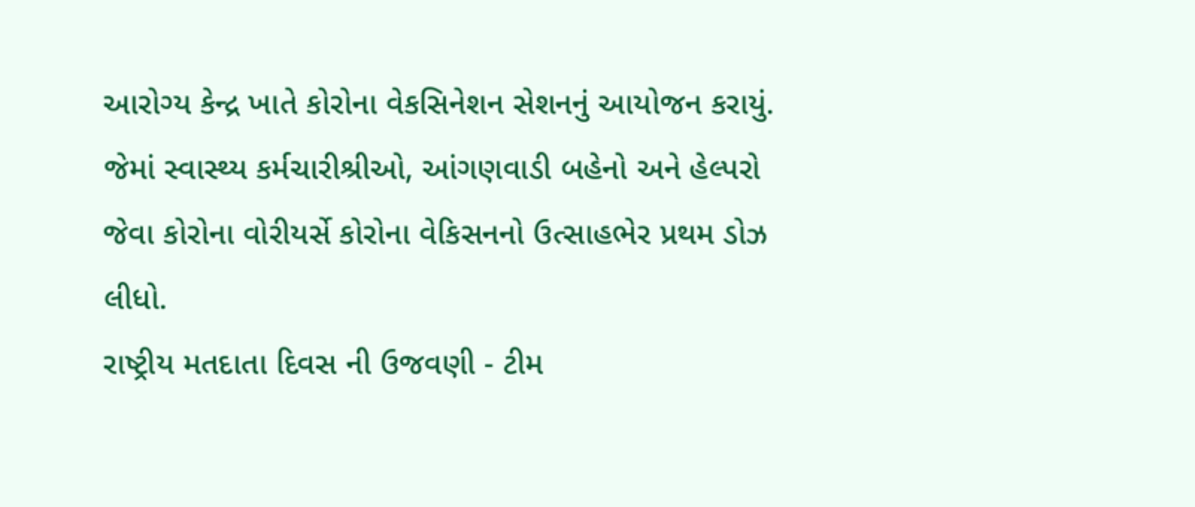આરોગ્ય કેન્દ્ર ખાતે કોરોના વેકસિનેશન સેશનનું આયોજન કરાયું. જેમાં સ્વાસ્થ્ય કર્મચારીશ્રીઓ, આંગણવાડી બહેનો અને હેલ્પરો જેવા કોરોના વોરીયર્સે કોરોના વેકિસનનો ઉત્સાહભેર પ્રથમ ડોઝ લીધો.
રાષ્ટ્રીય મતદાતા દિવસ ની ઉજવણી - ટીમ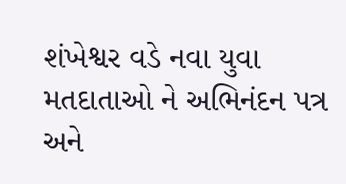શંખેશ્વર વડે નવા યુવા મતદાતાઓ ને અભિનંદન પત્ર અને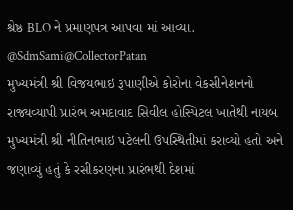શ્રેષ્ઠ BLO ને પ્રમાણપત્ર આપવા માં આવ્યા. @SdmSami@CollectorPatan
મુખ્યમંત્રી શ્રી વિજયભાઇ રૂપાણીએ કોરોના વેકસીનેશનનો રાજ્યવ્યાપી પ્રારંભ અમદાવાદ સિવીલ હોસ્પિટલ ખાતેથી નાયબ મુખ્યમંત્રી શ્રી નીતિનભાઇ પટેલની ઉપસ્થિતીમાં કરાવ્યો હતો અને જણાવ્યું હતું કે રસીકરણના પ્રારંભથી દેશમાં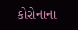કોરોનાના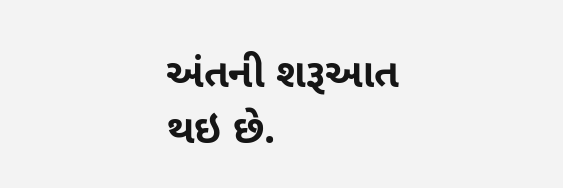અંતની શરૂઆત થઇ છે.